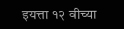इयत्ता १२ वीच्या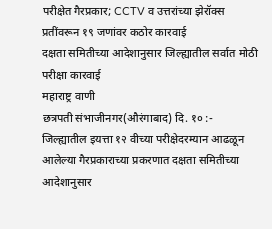परीक्षेत गैरप्रकार; CCTV व उत्तरांच्या झेरॉक्स प्रतींवरून १९ जणांवर कठोर कारवाई
दक्षता समितीच्या आदेशानुसार जिल्ह्यातील सर्वात मोठी परीक्षा कारवाई
महाराष्ट्र वाणी
छत्रपती संभाजीनगर(औरंगाबाद) दि. १० :-
जिल्ह्यातील इयत्ता १२ वीच्या परीक्षेदरम्यान आढळून आलेल्या गैरप्रकाराच्या प्रकरणात दक्षता समितीच्या आदेशानुसार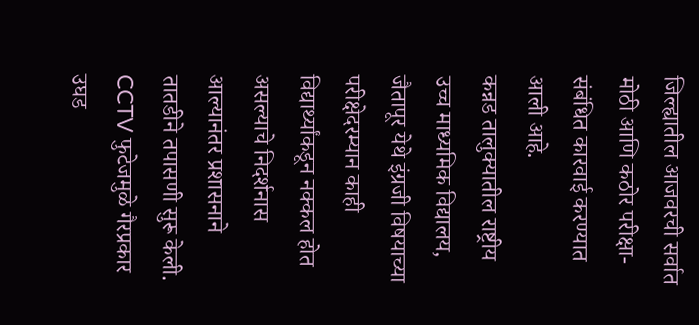जिल्ह्यातील आजवरची सर्वात मोठी आणि कठोर परीक्षा-संबंधित कारवाई करण्यात आली आहे.
कन्नड तालुक्यातील राष्ट्रीय उच्च माध्यमिक विद्यालय, जैतापूर येथे इंग्रजी विषयाच्या परीक्षेदरम्यान काही विद्यार्थ्यांकडून नक्कल होत असल्याचे निदर्शनास आल्यानंतर प्रशासनाने तातडीने तपासणी सुरू केली.
CCTV फुटेजमुळे गैरप्रकार उघड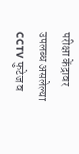परीक्षा केंद्रावर उपलब्ध असलेल्या CCTV फुटेज व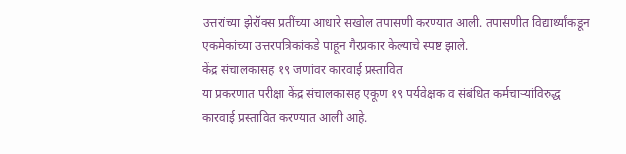उत्तरांच्या झेरॉक्स प्रतींच्या आधारे सखोल तपासणी करण्यात आली. तपासणीत विद्यार्थ्यांकडून एकमेकांच्या उत्तरपत्रिकांकडे पाहून गैरप्रकार केल्याचे स्पष्ट झाले.
केंद्र संचालकासह १९ जणांवर कारवाई प्रस्तावित
या प्रकरणात परीक्षा केंद्र संचालकासह एकूण १९ पर्यवेक्षक व संबंधित कर्मचाऱ्यांविरुद्ध कारवाई प्रस्तावित करण्यात आली आहे.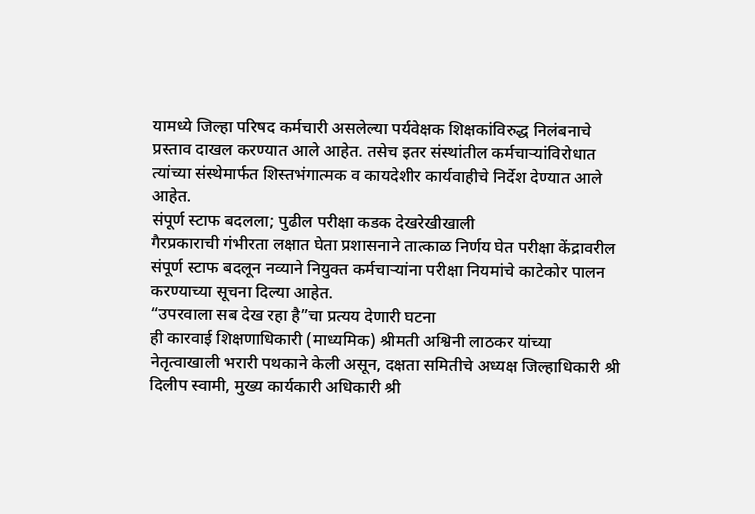यामध्ये जिल्हा परिषद कर्मचारी असलेल्या पर्यवेक्षक शिक्षकांविरुद्ध निलंबनाचे प्रस्ताव दाखल करण्यात आले आहेत. तसेच इतर संस्थांतील कर्मचाऱ्यांविरोधात त्यांच्या संस्थेमार्फत शिस्तभंगात्मक व कायदेशीर कार्यवाहीचे निर्देश देण्यात आले आहेत.
संपूर्ण स्टाफ बदलला; पुढील परीक्षा कडक देखरेखीखाली
गैरप्रकाराची गंभीरता लक्षात घेता प्रशासनाने तात्काळ निर्णय घेत परीक्षा केंद्रावरील संपूर्ण स्टाफ बदलून नव्याने नियुक्त कर्मचाऱ्यांना परीक्षा नियमांचे काटेकोर पालन करण्याच्या सूचना दिल्या आहेत.
“उपरवाला सब देख रहा है”चा प्रत्यय देणारी घटना
ही कारवाई शिक्षणाधिकारी (माध्यमिक) श्रीमती अश्विनी लाठकर यांच्या नेतृत्वाखाली भरारी पथकाने केली असून, दक्षता समितीचे अध्यक्ष जिल्हाधिकारी श्री दिलीप स्वामी, मुख्य कार्यकारी अधिकारी श्री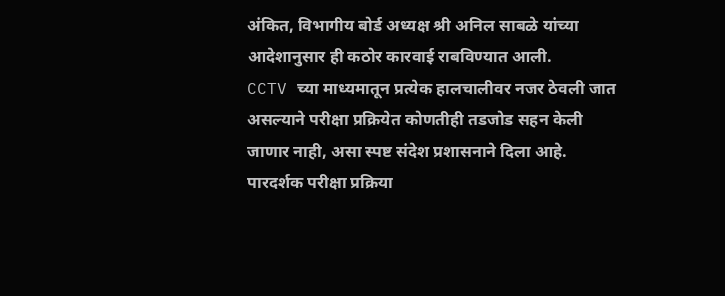अंकित, विभागीय बोर्ड अध्यक्ष श्री अनिल साबळे यांच्या आदेशानुसार ही कठोर कारवाई राबविण्यात आली.
CCTV च्या माध्यमातून प्रत्येक हालचालीवर नजर ठेवली जात असल्याने परीक्षा प्रक्रियेत कोणतीही तडजोड सहन केली जाणार नाही, असा स्पष्ट संदेश प्रशासनाने दिला आहे.
पारदर्शक परीक्षा प्रक्रिया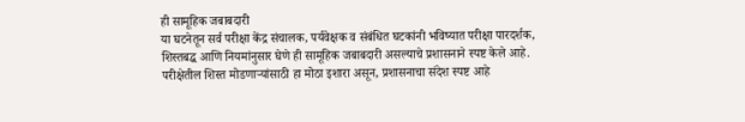ही सामूहिक जबाबदारी
या घटनेतून सर्व परीक्षा केंद्र संचालक, पर्यवेक्षक व संबंधित घटकांनी भविष्यात परीक्षा पारदर्शक, शिस्तबद्ध आणि नियमांनुसार घेणे ही सामूहिक जबाबदारी असल्याचे प्रशासनाने स्पष्ट केले आहे.
परीक्षेतील शिस्त मोडणाऱ्यांसाठी हा मोठा इशारा असून, प्रशासनाचा संदेश स्पष्ट आहे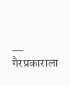— गैरप्रकाराला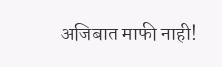अजिबात माफी नाही!